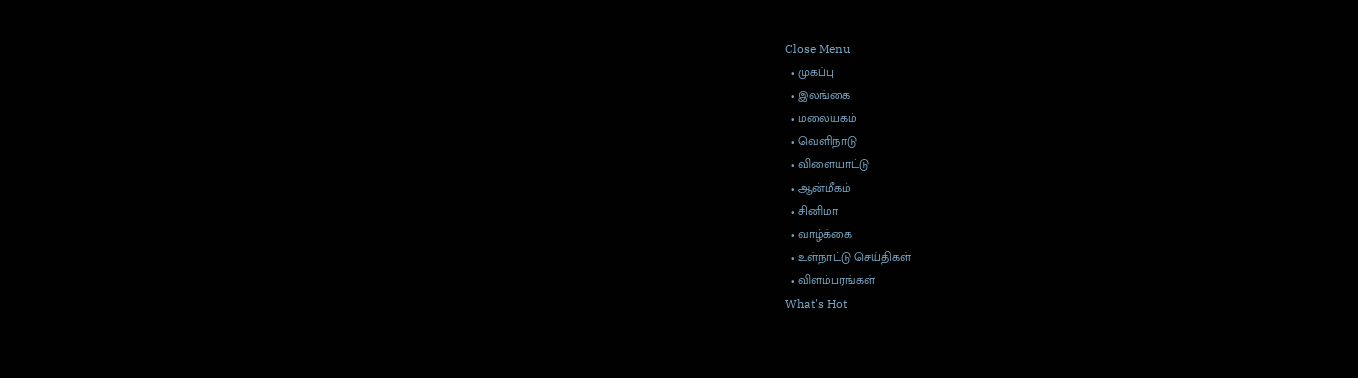Close Menu
  • முகப்பு
  • இலங்கை
  • மலையகம்
  • வெளிநாடு
  • விளையாட்டு
  • ஆன்மீகம்
  • சினிமா
  • வாழ்க்கை
  • உள்நாட்டு செய்திகள்
  • விளம்பரங்கள்
What's Hot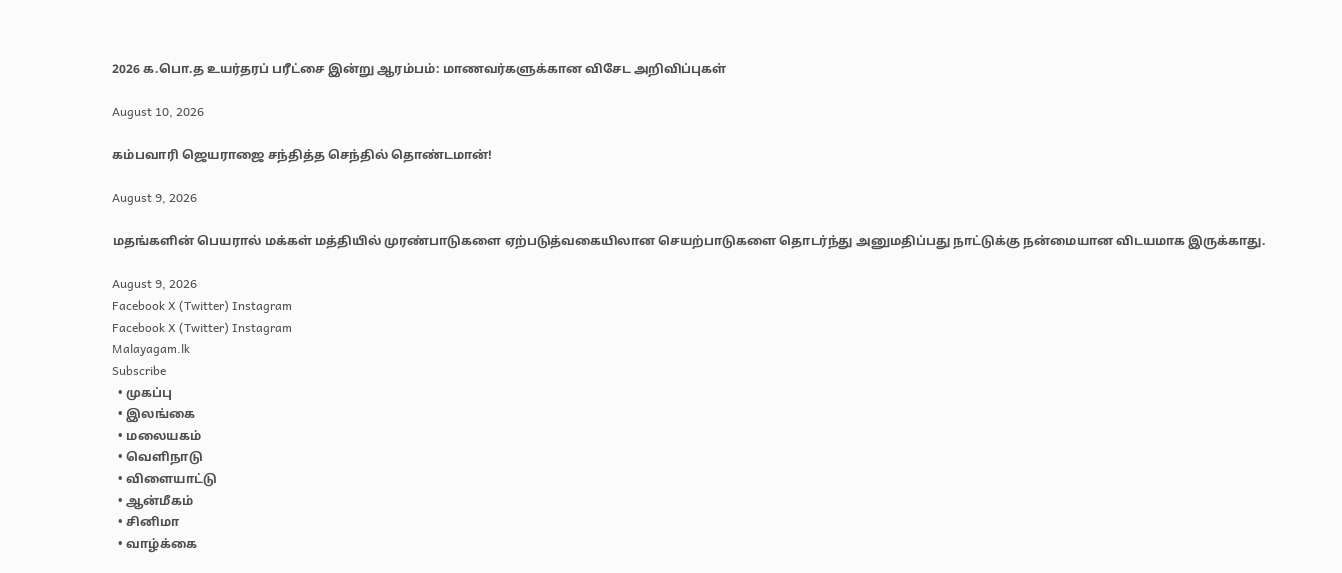2026 க.பொ.த உயர்தரப் பரீட்சை இன்று ஆரம்பம்: மாணவர்களுக்கான விசேட அறிவிப்புகள்

August 10, 2026

கம்பவாரி ஜெயராஜை சந்தித்த செந்தில் தொண்டமான்!

August 9, 2026

மதங்களின் பெயரால் மக்கள் மத்தியில் முரண்பாடுகளை ஏற்படுத்வகையிலான செயற்பாடுகளை தொடர்ந்து அனுமதிப்பது நாட்டுக்கு நன்மையான விடயமாக இருக்காது.

August 9, 2026
Facebook X (Twitter) Instagram
Facebook X (Twitter) Instagram
Malayagam.lk
Subscribe
  • முகப்பு
  • இலங்கை
  • மலையகம்
  • வெளிநாடு
  • விளையாட்டு
  • ஆன்மீகம்
  • சினிமா
  • வாழ்க்கை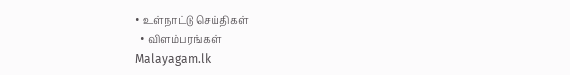• உள்நாட்டு செய்திகள்
  • விளம்பரங்கள்
Malayagam.lk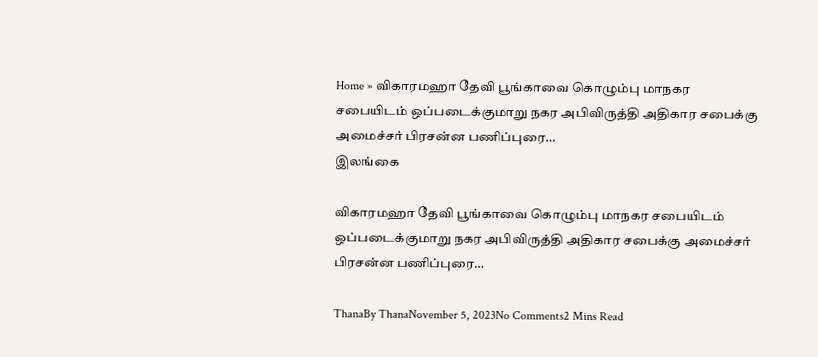Home » விகாரமஹா தேவி பூங்காவை கொழும்பு மாநகர சபையிடம் ஒப்படைக்குமாறு நகர அபிவிருத்தி அதிகார சபைக்கு அமைச்சர் பிரசன்ன பணிப்புரை…
இலங்கை

விகாரமஹா தேவி பூங்காவை கொழும்பு மாநகர சபையிடம் ஒப்படைக்குமாறு நகர அபிவிருத்தி அதிகார சபைக்கு அமைச்சர் பிரசன்ன பணிப்புரை…

ThanaBy ThanaNovember 5, 2023No Comments2 Mins Read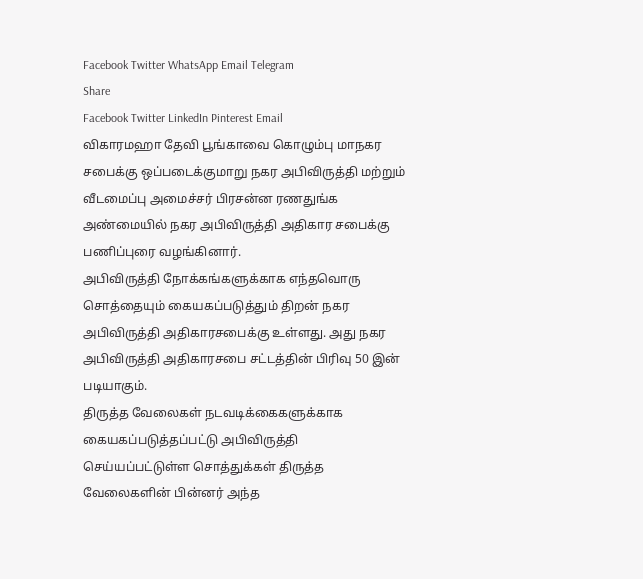Facebook Twitter WhatsApp Email Telegram
Share
Facebook Twitter LinkedIn Pinterest Email
விகாரமஹா தேவி பூங்காவை கொழும்பு மாநகர சபைக்கு ஒப்படைக்குமாறு நகர அபிவிருத்தி மற்றும் வீடமைப்பு அமைச்சர் பிரசன்ன ரணதுங்க அண்மையில் நகர அபிவிருத்தி அதிகார சபைக்கு பணிப்புரை வழங்கினார்.
அபிவிருத்தி நோக்கங்களுக்காக எந்தவொரு சொத்தையும் கையகப்படுத்தும் திறன் நகர அபிவிருத்தி அதிகாரசபைக்கு உள்ளது. அது நகர அபிவிருத்தி அதிகாரசபை சட்டத்தின் பிரிவு 50 இன் படியாகும்.
திருத்த வேலைகள் நடவடிக்கைகளுக்காக கையகப்படுத்தப்பட்டு அபிவிருத்தி செய்யப்பட்டுள்ள சொத்துக்கள் திருத்த வேலைகளின் பின்னர் அந்த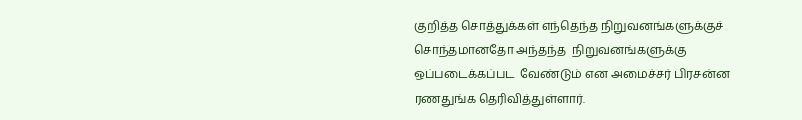குறித்த சொத்துக்கள் எந்தெந்த நிறுவனங்களுக்குச் சொந்தமானதோ அந்தந்த  நிறுவனங்களுக்கு ஒப்படைக்கப்பட  வேண்டும் என அமைச்சர் பிரசன்ன ரணதுங்க தெரிவித்துள்ளார்.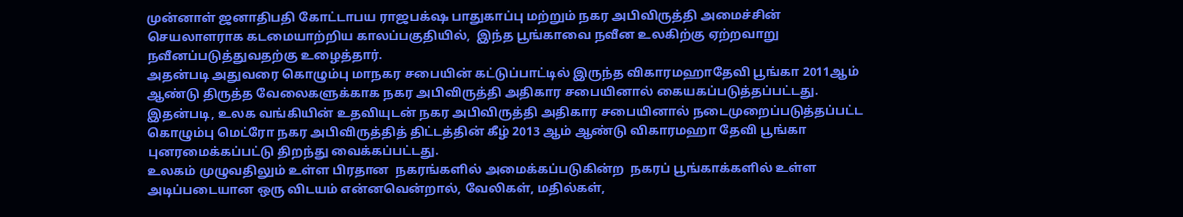முன்னாள் ஜனாதிபதி கோட்டாபய ராஜபக்‌ஷ பாதுகாப்பு மற்றும் நகர அபிவிருத்தி அமைச்சின் செயலாளராக கடமையாற்றிய காலப்பகுதியில்,  இந்த பூங்காவை நவீன உலகிற்கு ஏற்றவாறு நவீனப்படுத்துவதற்கு உழைத்தார்.
அதன்படி அதுவரை கொழும்பு மாநகர சபையின் கட்டுப்பாட்டில் இருந்த விகாரமஹாதேவி பூங்கா 2011ஆம் ஆண்டு திருத்த வேலைகளுக்காக நகர அபிவிருத்தி அதிகார சபையினால் கையகப்படுத்தப்பட்டது. இதன்படி, உலக வங்கியின் உதவியுடன் நகர அபிவிருத்தி அதிகார சபையினால் நடைமுறைப்படுத்தப்பட்ட கொழும்பு மெட்ரோ நகர அபிவிருத்தித் திட்டத்தின் கீழ் 2013 ஆம் ஆண்டு விகாரமஹா தேவி பூங்கா புனரமைக்கப்பட்டு திறந்து வைக்கப்பட்டது.
உலகம் முழுவதிலும் உள்ள பிரதான  நகரங்களில் அமைக்கப்படுகின்ற  நகரப் பூங்காக்களில் உள்ள  அடிப்படையான ஒரு விடயம் என்னவென்றால், வேலிகள், மதில்கள்,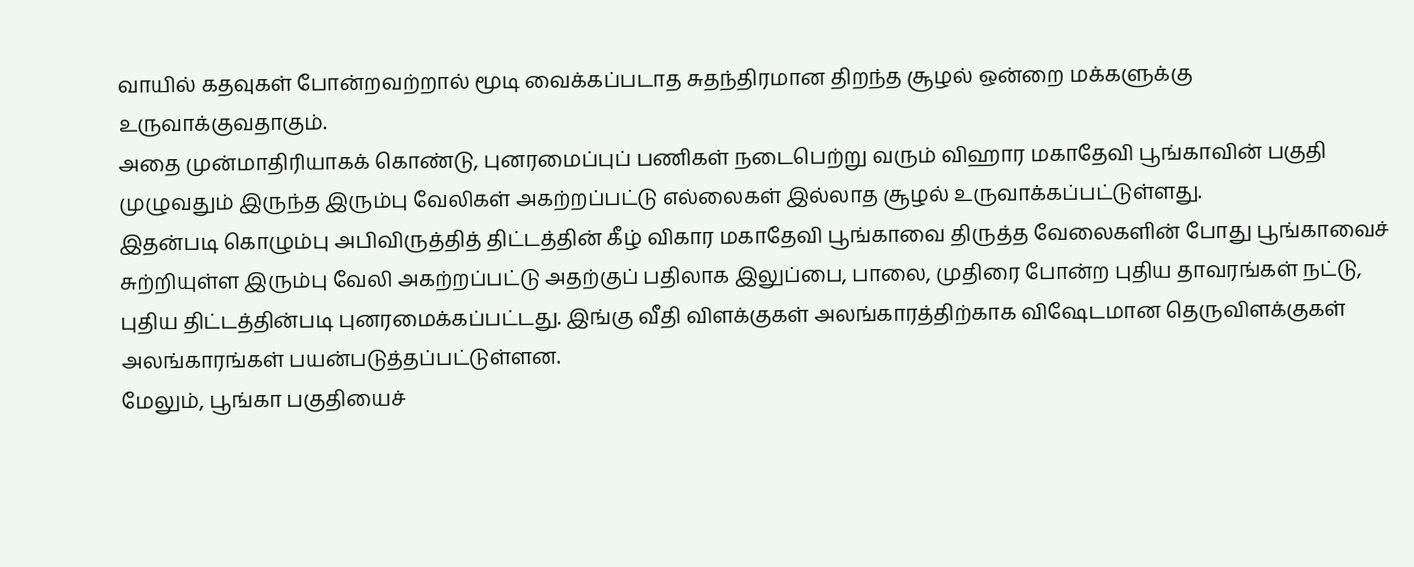வாயில் கதவுகள் போன்றவற்றால் மூடி வைக்கப்படாத சுதந்திரமான திறந்த சூழல் ஒன்றை மக்களுக்கு உருவாக்குவதாகும்.
அதை முன்மாதிரியாகக் கொண்டு, புனரமைப்புப் பணிகள் நடைபெற்று வரும் விஹார மகாதேவி பூங்காவின் பகுதி முழுவதும் இருந்த இரும்பு வேலிகள் அகற்றப்பட்டு எல்லைகள் இல்லாத சூழல் உருவாக்கப்பட்டுள்ளது.
இதன்படி கொழும்பு அபிவிருத்தித் திட்டத்தின் கீழ் விகார மகாதேவி பூங்காவை திருத்த வேலைகளின் போது பூங்காவைச் சுற்றியுள்ள இரும்பு வேலி அகற்றப்பட்டு அதற்குப் பதிலாக இலுப்பை, பாலை, முதிரை போன்ற புதிய தாவரங்கள் நட்டு, புதிய திட்டத்தின்படி புனரமைக்கப்பட்டது. இங்கு வீதி விளக்குகள் அலங்காரத்திற்காக விஷேடமான தெருவிளக்குகள் அலங்காரங்கள் பயன்படுத்தப்பட்டுள்ளன.
மேலும், பூங்கா பகுதியைச்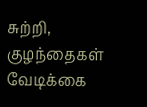சுற்றி, குழந்தைகள் வேடிக்கை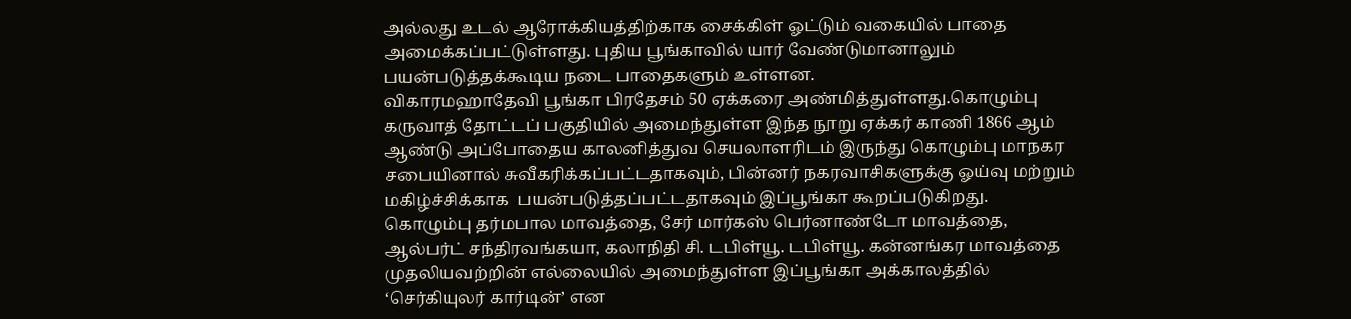அல்லது உடல் ஆரோக்கியத்திற்காக சைக்கிள் ஓட்டும் வகையில் பாதை அமைக்கப்பட்டுள்ளது. புதிய பூங்காவில் யார் வேண்டுமானாலும் பயன்படுத்தக்கூடிய நடை பாதைகளும் உள்ளன.
விகாரமஹாதேவி பூங்கா பிரதேசம் 50 ஏக்கரை அண்மித்துள்ளது.கொழும்பு கருவாத் தோட்டப் பகுதியில் அமைந்துள்ள இந்த நூறு ஏக்கர் காணி 1866 ஆம் ஆண்டு அப்போதைய காலனித்துவ செயலாளரிடம் இருந்து கொழும்பு மாநகர சபையினால் சுவீகரிக்கப்பட்டதாகவும், பின்னர் நகரவாசிகளுக்கு ஓய்வு மற்றும்   மகிழ்ச்சிக்காக  பயன்படுத்தப்பட்டதாகவும் இப்பூங்கா கூறப்படுகிறது.
கொழும்பு தர்மபால மாவத்தை, சேர் மார்கஸ் பெர்னாண்டோ மாவத்தை, ஆல்பர்ட் சந்திரவங்கயா, கலாநிதி சி. டபிள்யூ. டபிள்யூ. கன்னங்கர மாவத்தை முதலியவற்றின் எல்லையில் அமைந்துள்ள இப்பூங்கா அக்காலத்தில் ‘செர்கியுலர் கார்டின்’ என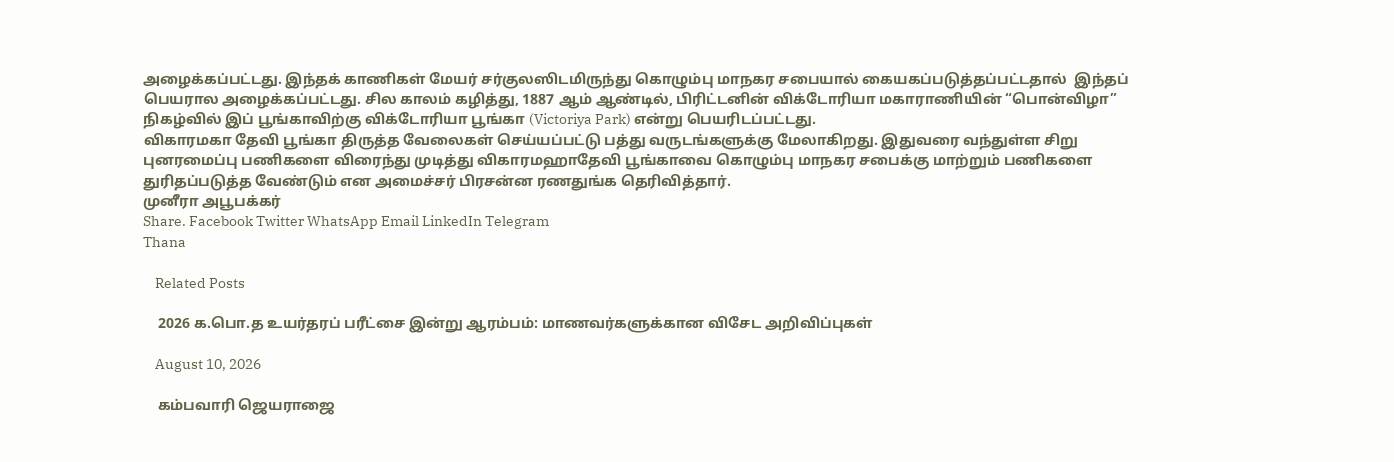அழைக்கப்பட்டது. இந்தக் காணிகள் மேயர் சர்குலஸிடமிருந்து கொழும்பு மாநகர சபையால் கையகப்படுத்தப்பட்டதால்  இந்தப் பெயரால அழைக்கப்பட்டது. சில காலம் கழித்து, 1887 ஆம் ஆண்டில், பிரிட்டனின் விக்டோரியா மகாராணியின் “பொன்விழா” நிகழ்வில் இப் பூங்காவிற்கு விக்டோரியா பூங்கா (Victoriya Park) என்று பெயரிடப்பட்டது.
விகாரமகா தேவி பூங்கா திருத்த வேலைகள் செய்யப்பட்டு பத்து வருடங்களுக்கு மேலாகிறது. இதுவரை வந்துள்ள சிறு புனரமைப்பு பணிகளை விரைந்து முடித்து விகாரமஹாதேவி பூங்காவை கொழும்பு மாநகர சபைக்கு மாற்றும் பணிகளை துரிதப்படுத்த வேண்டும் என அமைச்சர் பிரசன்ன ரணதுங்க தெரிவித்தார்.
முனீரா அபூபக்கர்
Share. Facebook Twitter WhatsApp Email LinkedIn Telegram
Thana

    Related Posts

    2026 க.பொ.த உயர்தரப் பரீட்சை இன்று ஆரம்பம்: மாணவர்களுக்கான விசேட அறிவிப்புகள்

    August 10, 2026

    கம்பவாரி ஜெயராஜை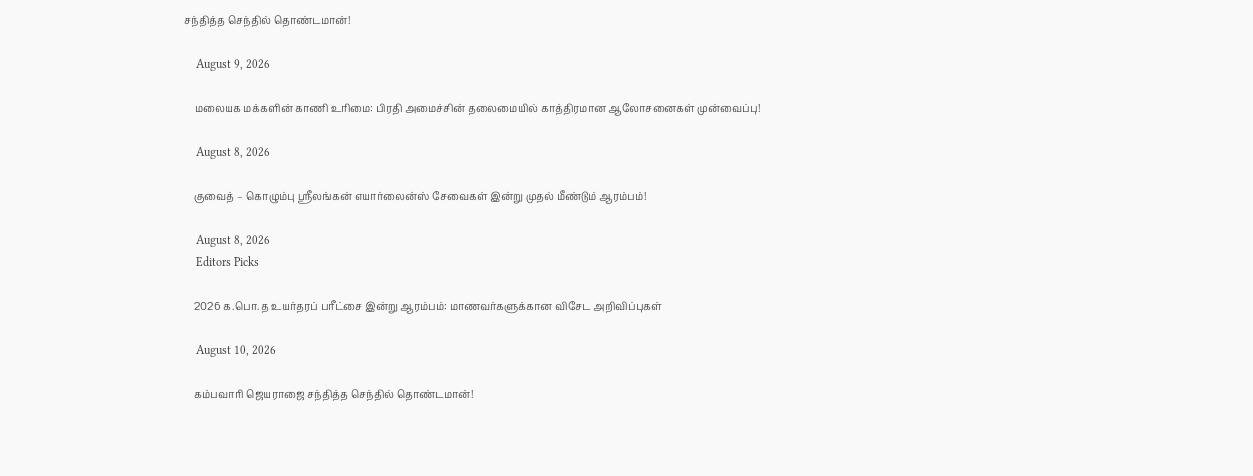சந்தித்த செந்தில் தொண்டமான்!

    August 9, 2026

    மலையக மக்களின் காணி உரிமை: பிரதி அமைச்சின் தலைமையில் காத்திரமான ஆலோசனைகள் முன்வைப்பு!

    August 8, 2026

    குவைத் – கொழும்பு ஸ்ரீலங்கன் எயார்லைன்ஸ் சேவைகள் இன்று முதல் மீண்டும் ஆரம்பம்!

    August 8, 2026
    Editors Picks

    2026 க.பொ.த உயர்தரப் பரீட்சை இன்று ஆரம்பம்: மாணவர்களுக்கான விசேட அறிவிப்புகள்

    August 10, 2026

    கம்பவாரி ஜெயராஜை சந்தித்த செந்தில் தொண்டமான்!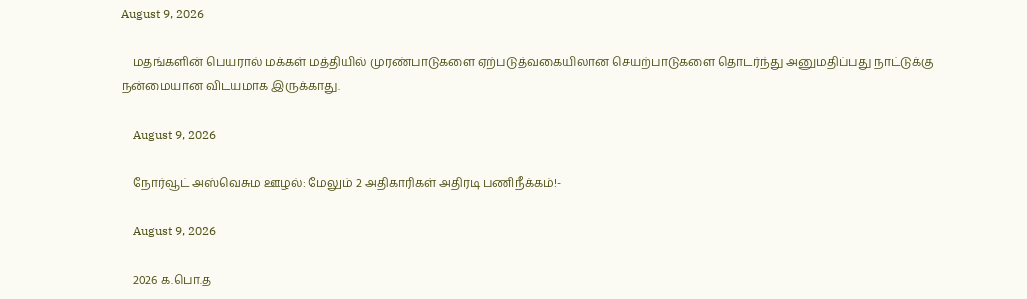August 9, 2026

    மதங்களின் பெயரால் மக்கள் மத்தியில் முரண்பாடுகளை ஏற்படுத்வகையிலான செயற்பாடுகளை தொடர்ந்து அனுமதிப்பது நாட்டுக்கு நன்மையான விடயமாக இருக்காது.

    August 9, 2026

    நோர்வூட் அஸ்வெசும ஊழல்: மேலும் 2 அதிகாரிகள் அதிரடி பணிநீக்கம்!-

    August 9, 2026

    2026 க.பொ.த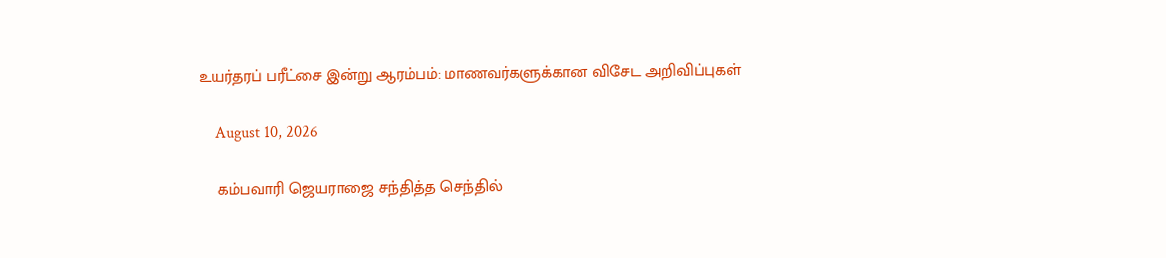உயர்தரப் பரீட்சை இன்று ஆரம்பம்: மாணவர்களுக்கான விசேட அறிவிப்புகள்

    August 10, 2026

    கம்பவாரி ஜெயராஜை சந்தித்த செந்தில்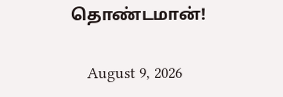தொண்டமான்!

    August 9, 2026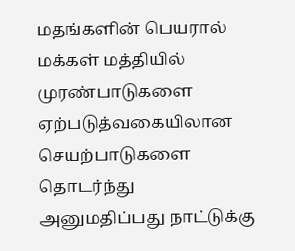மதங்களின் பெயரால் மக்கள் மத்தியில் முரண்பாடுகளை ஏற்படுத்வகையிலான செயற்பாடுகளை தொடர்ந்து அனுமதிப்பது நாட்டுக்கு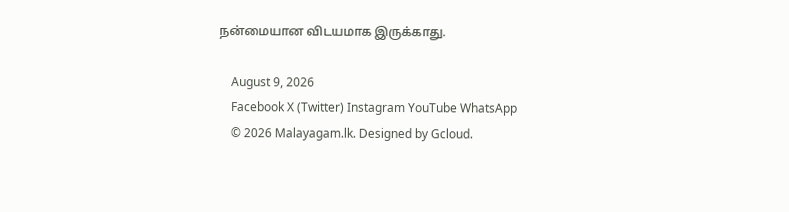நன்மையான விடயமாக இருக்காது.

    August 9, 2026
    Facebook X (Twitter) Instagram YouTube WhatsApp
    © 2026 Malayagam.lk. Designed by Gcloud.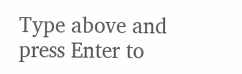Type above and press Enter to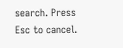search. Press Esc to cancel.